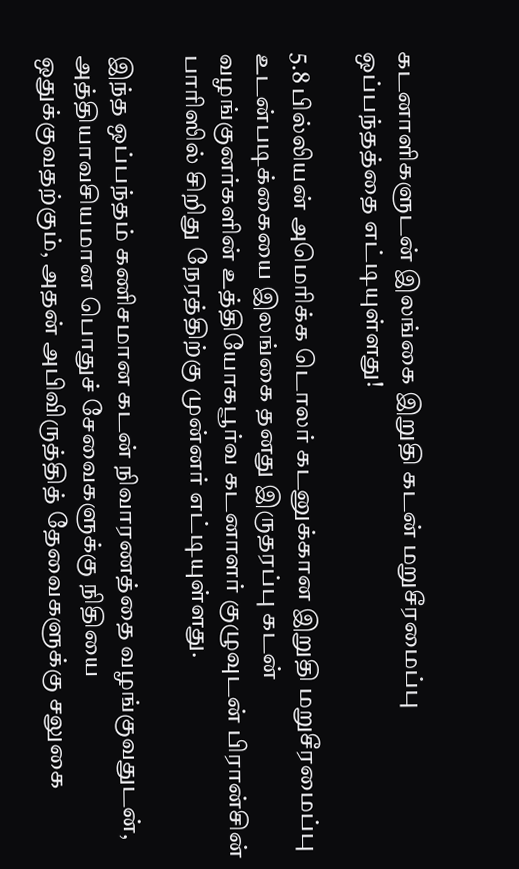கடனாளிகளுடன் இலங்கை இறுதி கடன் மறுசீரமைப்பு ஒப்பந்தத்தை எட்டியுள்ளது!

5.8 பில்லியன் அமெரிக்க டொலர் கடனுக்கான இறுதி மறுசீரமைப்பு உடன்படிக்கையை இலங்கை தனது இருதரப்பு கடன் வழங்குனர்களின் உத்தியோகபூர்வ கடனாளர் குழுவுடன் பிரான்சின் பாரிஸில் சிறிது நேரத்திற்கு முன்னர் எட்டியுள்ளது.

இந்த ஒப்பந்தம் கணிசமான கடன் நிவாரணத்தை வழங்குவதுடன், அத்தியாவசியமான பொதுச் சேவைகளுக்கு நிதியை ஒதுக்குவதற்கும், அதன் அபிவிருத்தித் தேவைகளுக்கு சலுகை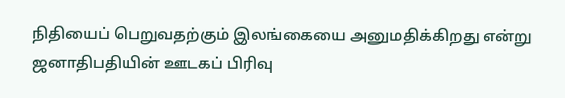நிதியைப் பெறுவதற்கும் இலங்கையை அனுமதிக்கிறது என்று ஜனாதிபதியின் ஊடகப் பிரிவு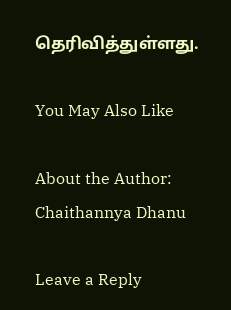தெரிவித்துள்ளது.

You May Also Like

About the Author: Chaithannya Dhanu

Leave a Reply